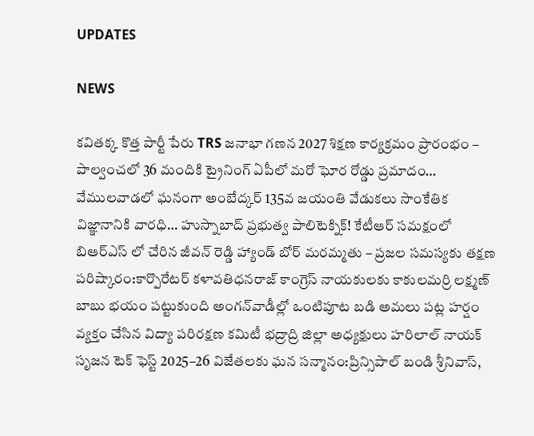UPDATES

NEWS

కవితక్క కొత్త పార్టీ పేరు TRS జనాభా గణన 2027 శిక్షణ కార్యక్రమం ప్రారంభం – పాల్వంచలో 36 మందికి ట్రైనింగ్ ఏపీలో మరో ఘోర రోడ్డు ప్రమాదం… వేములవాడలో ఘనంగా అంబేద్కర్ 135వ జయంతి వేడుకలు సాంకేతిక విజ్ఞానానికి వారధి… హుస్నాబాద్ ప్రభుత్వ పాలిటెక్నిక్! కేటీఆర్ సమక్షంలో బిఆర్ఎస్ లో చేరిన జీవన్ రెడ్డి హ్యాండ్ బోర్ మరమ్మతు – ప్రజల సమస్యకు తక్షణ పరిష్కారం:కార్పొరేటర్ కళావతిధనరాజ్ కాంగ్రెస్ నాయకులకు కాకులమర్రి లక్ష్మణ్ బాబు భయం పట్టుకుంది అంగన్‌వాడీల్లో ఒంటిపూట బడి అమలు పట్ల హర్షం వ్యక్తం చేసిన విద్యా పరిరక్షణ కమిటీ భద్రాద్రి జిల్లా అధ్యక్షులు హరిలాల్ నాయక్  సృజన టెక్ ఫెస్ట్ 2025–26 విజేతలకు ఘన సన్మానం:ప్రిన్సిపాల్ బండి శ్రీనివాస్,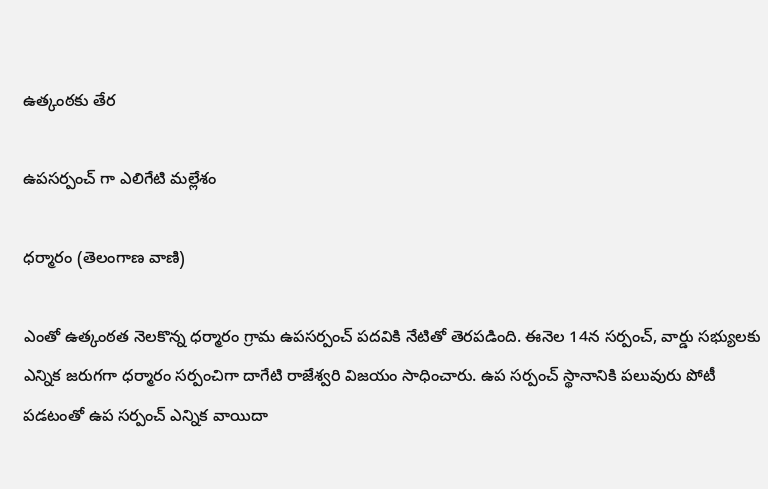ఉత్కంఠకు తేర

ఉపసర్పంచ్ గా ఎలిగేటి మల్లేశం

ధర్మారం (తెలంగాణ వాణి)

ఎంతో ఉత్కంఠత నెలకొన్న ధర్మారం గ్రామ ఉపసర్పంచ్ పదవికి నేటితో తెరపడింది. ఈనెల 14న సర్పంచ్, వార్డు సభ్యులకు ఎన్నిక జరుగగా ధర్మారం సర్పంచిగా దాగేటి రాజేశ్వరి విజయం సాధించారు. ఉప సర్పంచ్ స్థానానికి పలువురు పోటీ పడటంతో ఉప సర్పంచ్ ఎన్నిక వాయిదా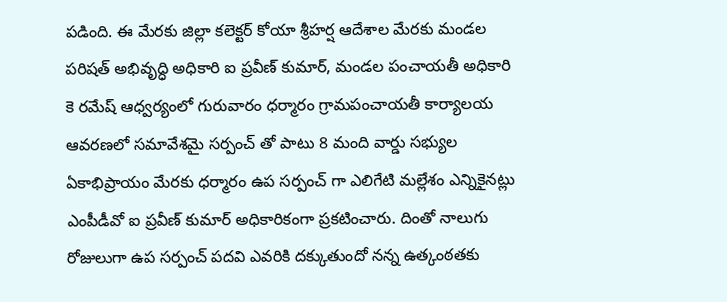పడింది. ఈ మేరకు జిల్లా కలెక్టర్ కోయా శ్రీహర్ష ఆదేశాల మేరకు మండల పరిషత్ అభివృద్ధి అధికారి ఐ ప్రవీణ్ కుమార్, మండల పంచాయతీ అధికారి కె రమేష్ ఆధ్వర్యంలో గురువారం ధర్మారం గ్రామపంచాయతీ కార్యాలయ ఆవరణలో సమావేశమై సర్పంచ్ తో పాటు 8 మంది వార్డు సభ్యుల ఏకాభిప్రాయం మేరకు ధర్మారం ఉప సర్పంచ్ గా ఎలిగేటి మల్లేశం ఎన్నికైనట్లు ఎంపీడీవో ఐ ప్రవీణ్ కుమార్ అధికారికంగా ప్రకటించారు. దింతో నాలుగు రోజులుగా ఉప సర్పంచ్ పదవి ఎవరికి దక్కుతుందో నన్న ఉత్కంఠతకు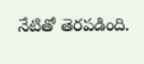నేటితో తెరపడింది.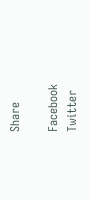Share

Facebook
Twitter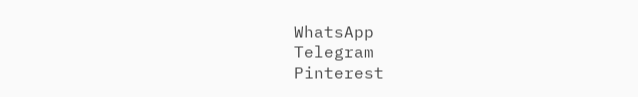WhatsApp
Telegram
Pinterest